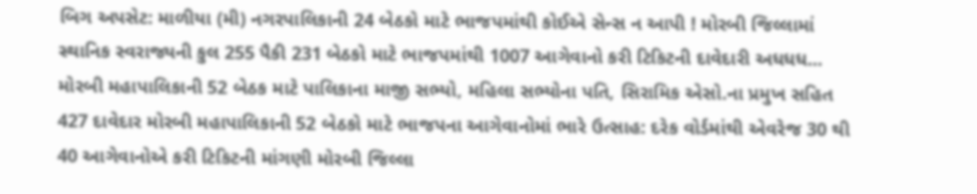બિગ અપસેટ: માળીયા (મી) નગરપાલિકાની 24 બેઠકો માટે ભાજપમાંથી કોઈએ સેન્સ ન આપી ! મોરબી જિલ્લામાં સ્થાનિક સ્વરાજ્યની કુલ 255 પૈકી 231 બેઠકો માટે ભાજપમાંથી 1007 આગેવાનો કરી ટિકિટની દાવેદારી અધધધ... મોરબી મહાપાલિકાની 52 બેઠક માટે પાલિકાના માજી સભ્યો, મહિલા સભ્યોના પતિ, સિરામિક એસો.ના પ્રમુખ સહિત 427 દાવેદાર મોરબી મહાપાલિકાની 52 બેઠકો માટે ભાજપના આગેવાનોમાં ભારે ઉત્સાહ: દરેક વોર્ડમાંથી એવરેજ 30 થી 40 આગેવાનોએ કરી ટિકિટની માંગણી મોરબી જિલ્લા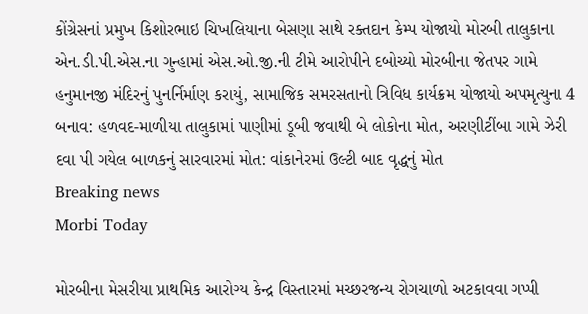કોંગ્રેસનાં પ્રમુખ કિશોરભાઇ ચિખલિયાના બેસણા સાથે રક્તદાન કેમ્પ યોજાયો મોરબી તાલુકાના એન.ડી.પી.એસ.ના ગુન્હામાં એસ.ઓ.જી.ની ટીમે આરોપીને દબોચ્યો મોરબીના જેતપર ગામે હનુમાનજી મંદિરનું પુનર્નિર્માણ કરાયું, સામાજિક સમરસતાનો ત્રિવિધ કાર્યક્રમ યોજાયો અપમૃત્યુના 4 બનાવ: હળવદ-માળીયા તાલુકામાં પાણીમાં ડૂબી જવાથી બે લોકોના મોત, અરણીટીંબા ગામે ઝેરી દવા પી ગયેલ બાળકનું સારવારમાં મોત: વાંકાનેરમાં ઉલ્ટી બાદ વૃદ્ધનું મોત
Breaking news
Morbi Today

મોરબીના મેસરીયા પ્રાથમિક આરોગ્ય કેન્દ્ર વિસ્તારમાં મચ્છરજન્ય રોગચાળો અટકાવવા ગપ્પી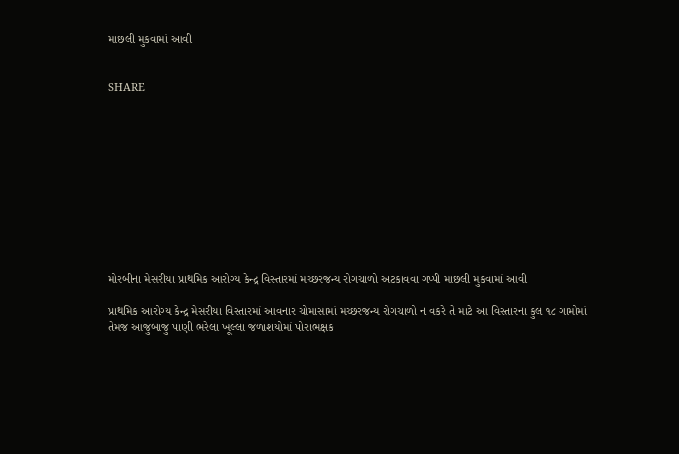માછલી મુકવામાં આવી


SHARE











મોરબીના મેસરીયા પ્રાથમિક આરોગ્ય કેન્દ્ર વિસ્તારમાં મચ્છરજન્ય રોગચાળો અટકાવવા ગપ્પી માછલી મુકવામાં આવી

પ્રાથમિક આરોગ્ય કેન્દ્ર મેસરીયા વિસ્તારમાં આવનાર ચોમાસામાં મચ્છરજન્ય રોગચાળો ન વકરે તે માટે આ વિસ્તારના કુલ ૧૮ ગામોમાં તેમજ આજુબાજુ પાણી ભરેલા ખૂલ્લા જળાશયોમાં પોરાભક્ષક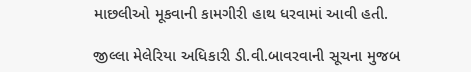માછલીઓ મૂકવાની કામગીરી હાથ ધરવામાં આવી હતી.

જીલ્લા મેલેરિયા અધિકારી ડી.વી.બાવરવાની સૂચના મુજબ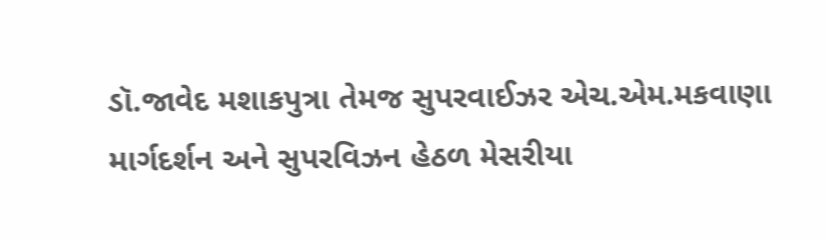ડૉ.જાવેદ મશાકપુત્રા તેમજ સુપરવાઈઝર એચ.એમ.મકવાણા માર્ગદર્શન અને સુપરવિઝન હેઠળ મેસરીયા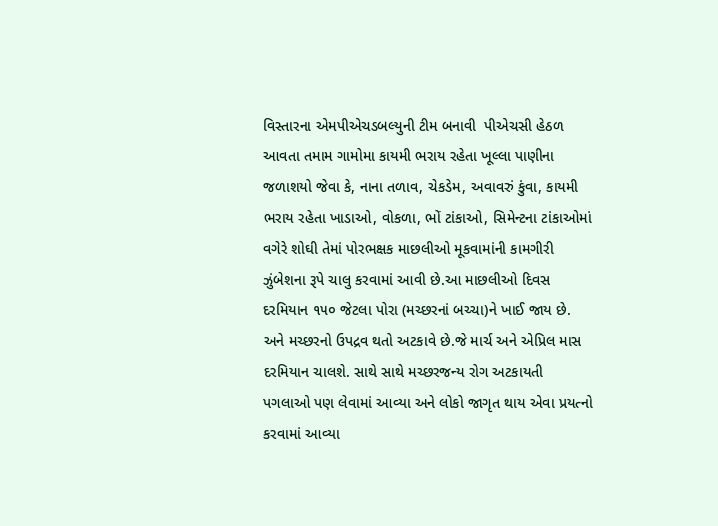વિસ્તારના એમપીએચડબલ્યુની ટીમ બનાવી  પીએચસી હેઠળ આવતા તમામ ગામોમા કાયમી ભરાય રહેતા ખૂલ્લા પાણીના જળાશયો જેવા કે, નાના તળાવ, ચેકડેમ, અવાવરું કુંવા, કાયમી ભરાય રહેતા ખાડાઓ, વોકળા, ભોં ટાંકાઓ, સિમેન્ટના ટાંકાઓમાં વગેરે શોઘી તેમાં પોરભક્ષક માછલીઓ મૂકવામાંની કામગીરી ઝુંબેશના રૂપે ચાલુ કરવામાં આવી છે.આ માછલીઓ દિવસ દરમિયાન ૧૫૦ જેટલા પોરા (મચ્છરનાં બચ્ચા)ને ખાઈ જાય છે. અને મચ્છરનો ઉપદ્રવ થતો અટકાવે છે.જે માર્ચ અને એપ્રિલ માસ દરમિયાન ચાલશે. સાથે સાથે મચ્છરજન્ય રોગ અટકાયતી પગલાઓ પણ લેવામાં આવ્યા અને લોકો જાગૃત થાય એવા પ્રયત્નો કરવામાં આવ્યા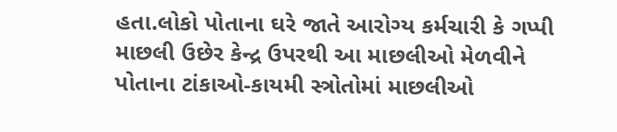હતા.લોકો પોતાના ઘરે જાતે આરોગ્ય કર્મચારી કે ગપ્પી માછલી ઉછેર કેન્દ્ર ઉપરથી આ માછલીઓ મેળવીને પોતાના ટાંકાઓ-કાયમી સ્ત્રોતોમાં માછલીઓ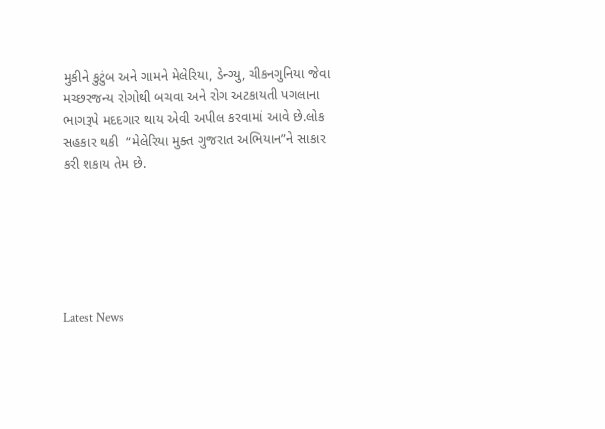મુકીને કુટુંબ અને ગામને મેલેરિયા, ડેન્ગ્યુ, ચીકનગુનિયા જેવા મચ્છરજન્ય રોગોથી બચવા અને રોગ અટકાયતી પગલાના ભાગરૂપે મદદગાર થાય એવી અપીલ કરવામાં આવે છે.લોક સહકાર થકી  “મેલેરિયા મુક્ત ગુજરાત અભિયાન”ને સાકાર કરી શકાય તેમ છે.






Latest News